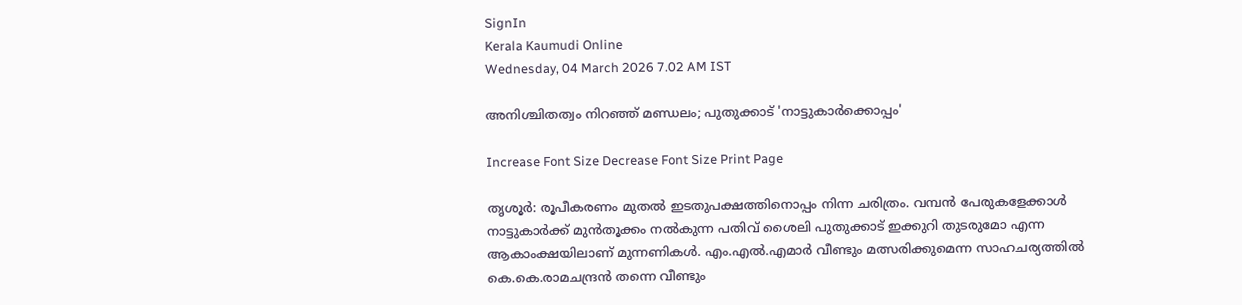SignIn
Kerala Kaumudi Online
Wednesday, 04 March 2026 7.02 AM IST

അനിശ്ചിതത്വം നിറഞ്ഞ് മണ്ഡലം; പുതുക്കാട് 'നാട്ടുകാർക്കൊപ്പം'

Increase Font Size Decrease Font Size Print Page

തൃശൂർ: രൂപീകരണം മുതൽ ഇടതുപക്ഷത്തിനൊപ്പം നിന്ന ചരിത്രം. വമ്പൻ പേരുകളേക്കാൾ നാട്ടുകാർക്ക് മുൻതൂക്കം നൽകുന്ന പതിവ് ശൈലി പുതുക്കാട് ഇക്കുറി തുടരുമോ എന്ന ആകാംക്ഷയിലാണ് മുന്നണികൾ. എം.എൽ.എമാർ വീണ്ടും മത്സരിക്കുമെന്ന സാഹചര്യത്തിൽ കെ.കെ.രാമചന്ദ്രൻ തന്നെ വീണ്ടും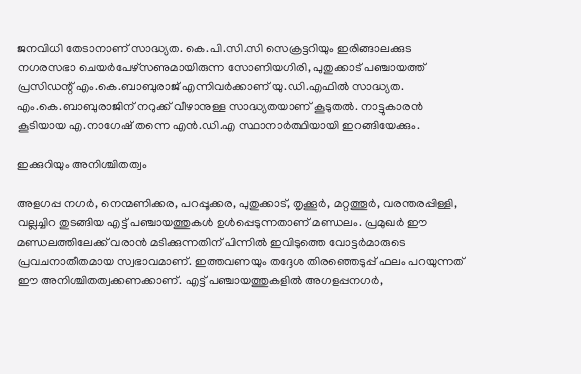ജനവിധി തേടാനാണ് സാദ്ധ്യത. കെ.പി.സി.സി സെക്രട്ടറിയും ഇരിങ്ങാലക്കുട നഗരസഭാ ചെയർപേഴ്‌സണുമായിരുന്ന സോണിയഗിരി, പുതുക്കാട് പഞ്ചായത്ത് പ്രസിഡന്റ് എം.കെ.ബാബുരാജ് എന്നിവർക്കാണ് യു.ഡി.എഫിൽ സാദ്ധ്യത. എം.കെ.ബാബുരാജിന് നറുക്ക് വീഴാനുള്ള സാദ്ധ്യതയാണ് കൂടുതൽ. നാട്ടുകാരൻ കൂടിയായ എ.നാഗേഷ് തന്നെ എൻ.ഡി.എ സ്ഥാനാർത്ഥിയായി ഇറങ്ങിയേക്കും.

ഇക്കുറിയും അനിശ്ചിതത്വം

അളഗപ്പ നഗർ, നെന്മണിക്കര, പറപ്പൂക്കര, പുതുക്കാട്, തൃക്കൂർ, മറ്റത്തൂർ, വരന്തരപ്പിള്ളി, വല്ലച്ചിറ തുടങ്ങിയ എട്ട് പഞ്ചായത്തുകൾ ഉൾപ്പെടുന്നതാണ് മണ്ഡലം. പ്രമുഖർ ഈ മണ്ഡലത്തിലേക്ക് വരാൻ മടിക്കുന്നതിന് പിന്നിൽ ഇവിടുത്തെ വോട്ടർമാരുടെ പ്രവചനാതീതമായ സ്വഭാവമാണ്. ഇത്തവണയും തദ്ദേശ തിരഞ്ഞെടുപ്പ് ഫലം പറയുന്നത് ഈ അനിശ്ചിതത്വക്കണക്കാണ്. എട്ട് പഞ്ചായത്തുകളിൽ അഗളപ്പനഗർ,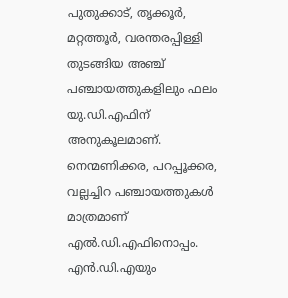പുതുക്കാട്, തൃക്കൂർ, മറ്റത്തൂർ, വരന്തരപ്പിള്ളി തുടങ്ങിയ അഞ്ച് പഞ്ചായത്തുകളിലും ഫലം യു.ഡി.എഫിന് അനുകൂലമാണ്. നെന്മണിക്കര, പറപ്പൂക്കര, വല്ലച്ചിറ പഞ്ചായത്തുകൾ മാത്രമാണ് എൽ.ഡി.എഫിനൊപ്പം. എൻ.ഡി.എയും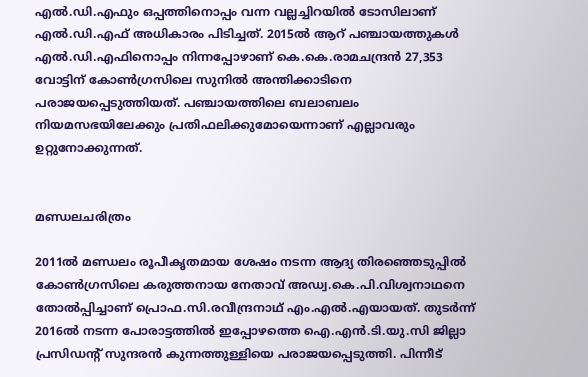എൽ.ഡി.എഫും ഒപ്പത്തിനൊപ്പം വന്ന വല്ലച്ചിറയിൽ ടോസിലാണ് എൽ.ഡി.എഫ് അധികാരം പിടിച്ചത്. 2015ൽ ആറ് പഞ്ചായത്തുകൾ എൽ.ഡി.എഫിനൊപ്പം നിന്നപ്പോഴാണ് കെ.കെ.രാമചന്ദ്രൻ 27,353 വോട്ടിന് കോൺഗ്രസിലെ സുനിൽ അന്തിക്കാടിനെ പരാജയപ്പെടുത്തിയത്. പഞ്ചായത്തിലെ ബലാബലം നിയമസഭയിലേക്കും പ്രതിഫലിക്കുമോയെന്നാണ് എല്ലാവരും ഉറ്റുനോക്കുന്നത്.


മണ്ഡലചരിത്രം

2011ൽ മണ്ഡലം രൂപീകൃതമായ ശേഷം നടന്ന ആദ്യ തിരഞ്ഞെടുപ്പിൽ കോൺഗ്രസിലെ കരുത്തനായ നേതാവ് അഡ്വ.കെ.പി.വിശ്വനാഥനെ തോൽപ്പിച്ചാണ് പ്രൊഫ.സി.രവീന്ദ്രനാഥ് എം.എൽ.എയായത്. തുടർന്ന് 2016ൽ നടന്ന പോരാട്ടത്തിൽ ഇപ്പോഴത്തെ ഐ.എൻ.ടി.യു.സി ജില്ലാ പ്രസിഡന്റ് സുന്ദരൻ കുന്നത്തുള്ളിയെ പരാജയപ്പെടുത്തി. പിന്നീട്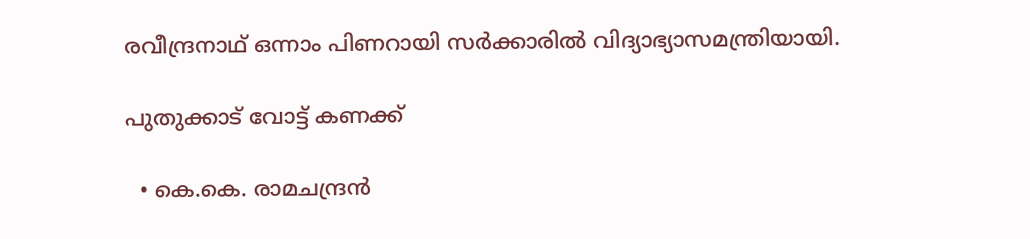രവീന്ദ്രനാഥ് ഒന്നാം പിണറായി സർക്കാരിൽ വിദ്യാഭ്യാസമന്ത്രിയായി.

പുതുക്കാട് വോട്ട് കണക്ക്

  • കെ.കെ. രാമചന്ദ്രൻ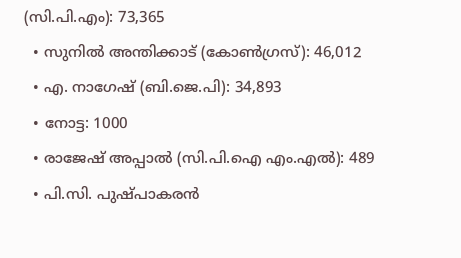(സി.പി.എം): 73,365
  • സുനിൽ അന്തിക്കാട് (കോൺഗ്രസ്): 46,012
  • എ. നാഗേഷ് (ബി.ജെ.പി): 34,893
  • നോട്ട: 1000
  • രാജേഷ് അപ്പാൽ (സി.പി.ഐ എം.എൽ): 489
  • പി.സി. പുഷ്പാകരൻ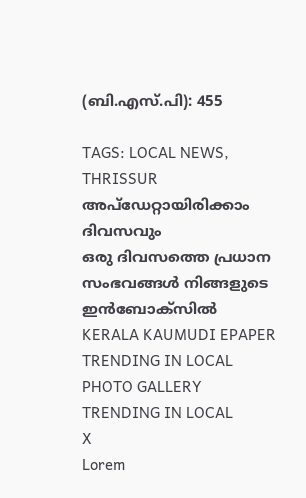(ബി.എസ്.പി): 455

TAGS: LOCAL NEWS, THRISSUR
അപ്ഡേറ്റായിരിക്കാം ദിവസവും
ഒരു ദിവസത്തെ പ്രധാന സംഭവങ്ങൾ നിങ്ങളുടെ ഇൻബോക്സിൽ
KERALA KAUMUDI EPAPER
TRENDING IN LOCAL
PHOTO GALLERY
TRENDING IN LOCAL
X
Lorem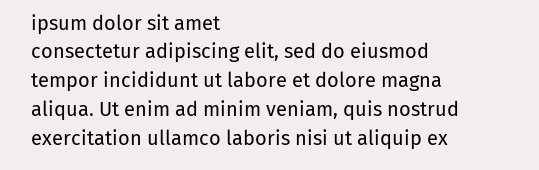ipsum dolor sit amet
consectetur adipiscing elit, sed do eiusmod tempor incididunt ut labore et dolore magna aliqua. Ut enim ad minim veniam, quis nostrud exercitation ullamco laboris nisi ut aliquip ex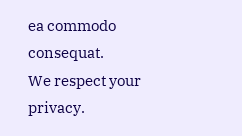ea commodo consequat.
We respect your privacy.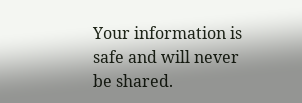Your information is safe and will never be shared.